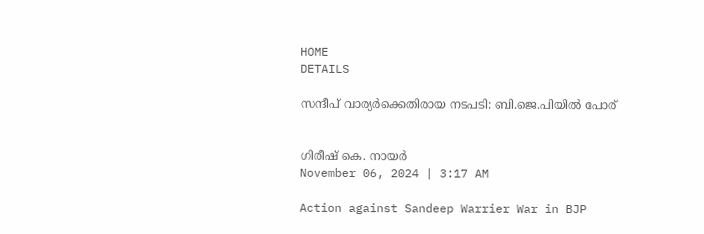HOME
DETAILS

സന്ദീപ് വാര്യർക്കെതിരായ നടപടി: ബി.ജെ.പിയിൽ പോര്


ഗിരീഷ് കെ. നായർ
November 06, 2024 | 3:17 AM

Action against Sandeep Warrier War in BJP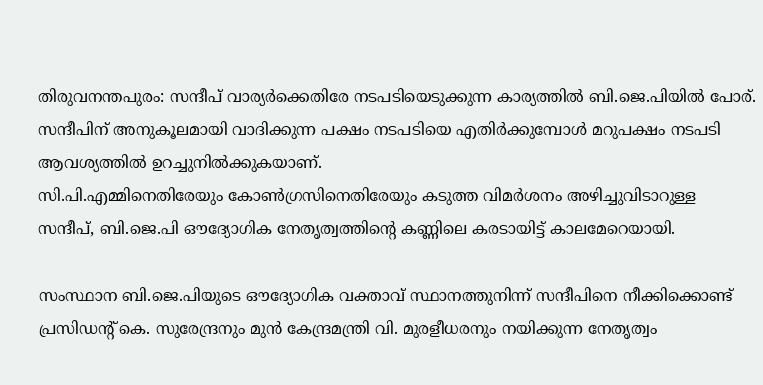തിരുവനന്തപുരം: സന്ദീപ് വാര്യർക്കെതിരേ നടപടിയെടുക്കുന്ന കാര്യത്തിൽ ബി.ജെ.പിയിൽ പോര്. സന്ദീപിന് അനുകൂലമായി വാദിക്കുന്ന പക്ഷം നടപടിയെ എതിർക്കുമ്പോൾ മറുപക്ഷം നടപടി ആവശ്യത്തിൽ ഉറച്ചുനിൽക്കുകയാണ്.
സി.പി.എമ്മിനെതിരേയും കോൺഗ്രസിനെതിരേയും കടുത്ത വിമർശനം അഴിച്ചുവിടാറുള്ള സന്ദീപ്, ബി.ജെ.പി ഔദ്യോഗിക നേതൃത്വത്തിന്റെ കണ്ണിലെ കരടായിട്ട് കാലമേറെയായി.

സംസ്ഥാന ബി.ജെ.പിയുടെ ഔദ്യോഗിക വക്താവ് സ്ഥാനത്തുനിന്ന് സന്ദീപിനെ നീക്കിക്കൊണ്ട് പ്രസിഡന്റ് കെ. സുരേന്ദ്രനും മുൻ കേന്ദ്രമന്ത്രി വി. മുരളീധരനും നയിക്കുന്ന നേതൃത്വം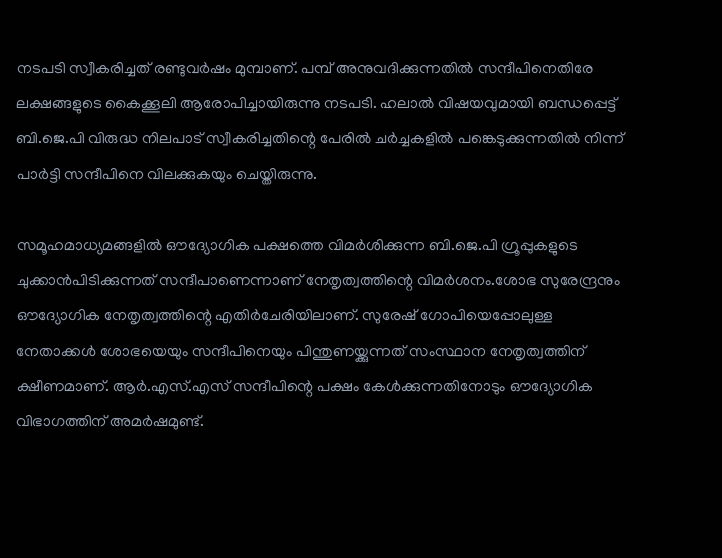നടപടി സ്വീകരിച്ചത് രണ്ടുവർഷം മുമ്പാണ്. പമ്പ് അനുവദിക്കുന്നതിൽ സന്ദീപിനെതിരേ ലക്ഷങ്ങളുടെ കൈക്കൂലി ആരോപിച്ചായിരുന്നു നടപടി. ഹലാൽ വിഷയവുമായി ബന്ധപ്പെട്ട് ബി.ജെ.പി വിരുദ്ധ നിലപാട് സ്വീകരിച്ചതിന്റെ പേരിൽ ചർച്ചകളിൽ പങ്കെടുക്കുന്നതിൽ നിന്ന് പാർട്ടി സന്ദീപിനെ വിലക്കുകയും ചെയ്തിരുന്നു.

സമൂഹമാധ്യമങ്ങളിൽ ഔദ്യോഗിക പക്ഷത്തെ വിമർശിക്കുന്ന ബി.ജെ.പി ഗ്രൂപ്പുകളുടെ ചുക്കാൻപിടിക്കുന്നത് സന്ദീപാണെന്നാണ് നേതൃത്വത്തിന്റെ വിമർശനം.ശോഭ സുരേന്ദ്രനും ഔദ്യോഗിക നേതൃത്വത്തിന്റെ എതിർചേരിയിലാണ്. സുരേഷ് ഗോപിയെപ്പോലുള്ള നേതാക്കൾ ശോഭയെയും സന്ദീപിനെയും പിന്തുണയ്ക്കുന്നത് സംസ്ഥാന നേതൃത്വത്തിന് ക്ഷീണമാണ്. ആർ.എസ്.എസ് സന്ദീപിന്റെ പക്ഷം കേൾക്കുന്നതിനോടും ഔദ്യോഗിക വിഭാഗത്തിന് അമർഷമുണ്ട്.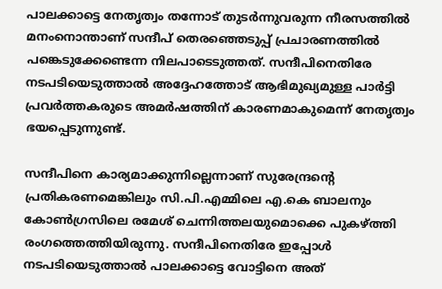പാലക്കാട്ടെ നേതൃത്വം തന്നോട് തുടർന്നുവരുന്ന നീരസത്തിൽ മനംനൊന്താണ് സന്ദീപ് തെരഞ്ഞെടുപ്പ് പ്രചാരണത്തിൽ പങ്കെടുക്കേണ്ടെന്ന നിലപാടെടുത്തത്. സന്ദീപിനെതിരേ നടപടിയെടുത്താൽ അദ്ദേഹത്തോട് ആഭിമുഖ്യമുള്ള പാർട്ടി പ്രവർത്തകരുടെ അമർഷത്തിന് കാരണമാകുമെന്ന് നേതൃത്വം ഭയപ്പെടുന്നുണ്ട്.

സന്ദീപിനെ കാര്യമാക്കുന്നില്ലെന്നാണ് സുരേന്ദ്രന്റെ പ്രതികരണമെങ്കിലും സി.പി.എമ്മിലെ എ.കെ ബാലനും  കോൺഗ്രസിലെ രമേശ് ചെന്നിത്തലയുമൊക്കെ പുകഴ്ത്തി രംഗത്തെത്തിയിരുന്നു. സന്ദീപിനെതിരേ ഇപ്പോൾ നടപടിയെടുത്താൽ പാലക്കാട്ടെ വോട്ടിനെ അത്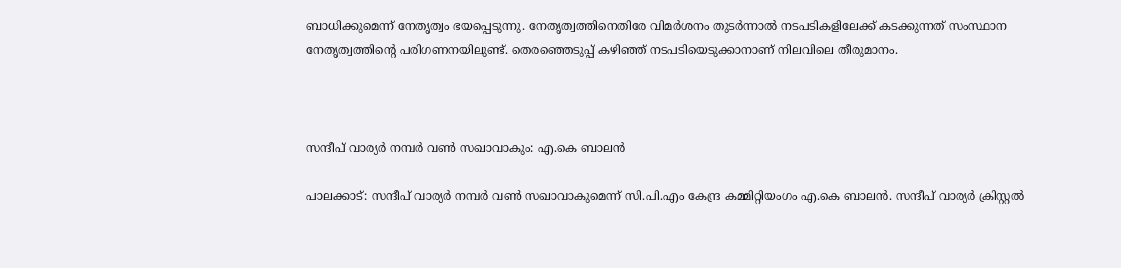ബാധിക്കുമെന്ന് നേതൃത്വം ഭയപ്പെടുന്നു. നേതൃത്വത്തിനെതിരേ വിമർശനം തുടർന്നാൽ നടപടികളിലേക്ക് കടക്കുന്നത് സംസ്ഥാന നേതൃത്വത്തിന്റെ പരിഗണനയിലുണ്ട്. തെരഞ്ഞെടുപ്പ് കഴിഞ്ഞ് നടപടിയെടുക്കാനാണ് നിലവിലെ തീരുമാനം.



സന്ദീപ് വാര്യർ നമ്പർ വൺ സഖാവാകും: എ.കെ ബാലൻ

പാലക്കാട്: സന്ദീപ് വാര്യർ നമ്പർ വൺ സഖാവാകുമെന്ന് സി.പി.എം കേന്ദ്ര കമ്മിറ്റിയംഗം എ.കെ ബാലൻ. സന്ദീപ് വാര്യ‍ർ ക്രിസ്റ്റൽ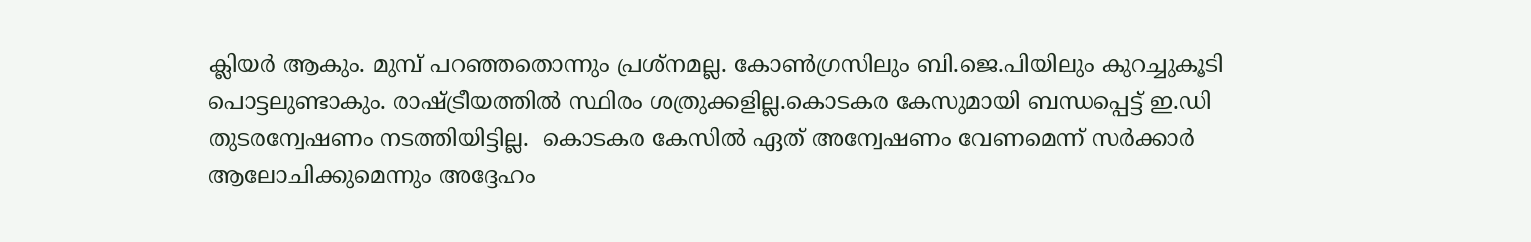ക്ലിയർ ആകും. മുമ്പ് പറഞ്ഞതൊന്നും പ്രശ്നമല്ല. കോൺഗ്രസിലും ബി.ജെ.പിയിലും കുറച്ചുകൂടി പൊട്ടലുണ്ടാകും. രാഷ്ട്രീയത്തിൽ സ്ഥിരം ശത്രുക്കളില്ല.കൊടകര കേസുമായി ബന്ധപ്പെട്ട് ഇ.ഡി തുടരന്വേഷണം നടത്തിയിട്ടില്ല.  കൊടകര കേസിൽ ഏത് അന്വേഷണം വേണമെന്ന് സർക്കാർ ആലോചിക്കുമെന്നും അദ്ദേഹം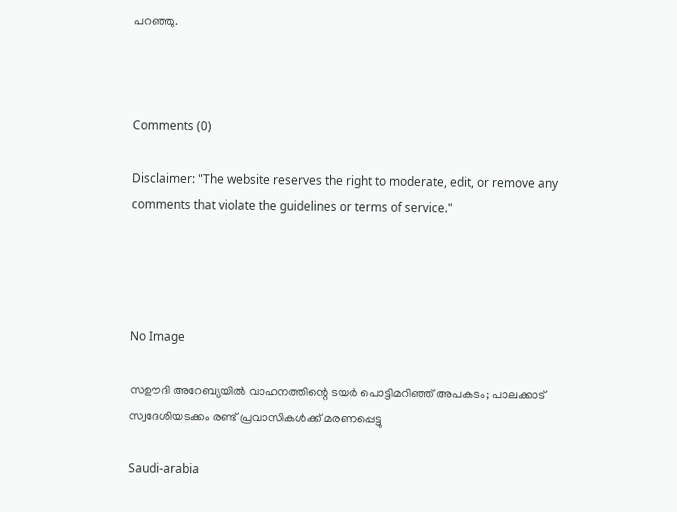പറഞ്ഞു.



Comments (0)

Disclaimer: "The website reserves the right to moderate, edit, or remove any comments that violate the guidelines or terms of service."




No Image

സഊദി അറേബ്യയിൽ വാഹനത്തിന്റെ ടയർ പൊട്ടിമറിഞ്ഞ് അപകടം; പാലക്കാട് സ്വദേശിയടക്കം രണ്ട് പ്രവാസികൾക്ക് മരണപ്പെട്ടു

Saudi-arabia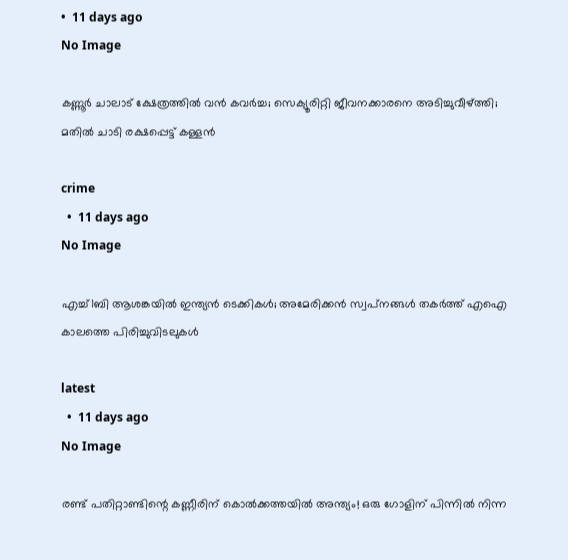•  11 days ago
No Image

കണ്ണൂർ ചാലാട് ക്ഷേത്രത്തിൽ വൻ കവർച്ച; സെക്യൂരിറ്റി ജീവനക്കാരനെ അടിച്ചുവീഴ്ത്തി; മതിൽ ചാടി രക്ഷപ്പെട്ട് കള്ളൻ

crime
  •  11 days ago
No Image

എച്ച്1ബി ആശങ്കയില്‍ ഇന്ത്യന്‍ ടെക്കികള്‍; അമേരിക്കന്‍ സ്വപ്‌നങ്ങൾ തകര്‍ത്ത് എഐ കാലത്തെ പിരിച്ചുവിടലുകള്‍

latest
  •  11 days ago
No Image

രണ്ട് പതിറ്റാണ്ടിന്റെ കണ്ണീരിന് കൊൽക്കത്തയിൽ അന്ത്യം! ഒരു ഗോളിന് പിന്നിൽ നിന്ന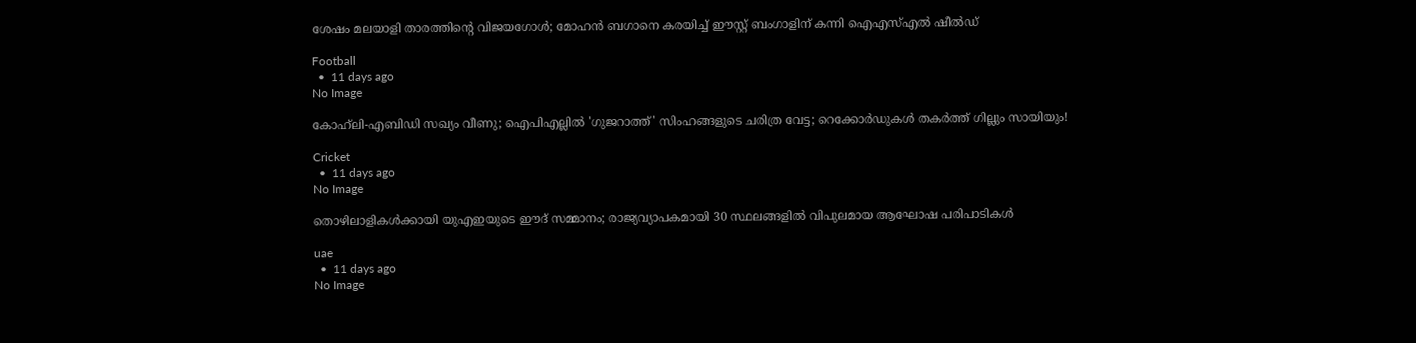ശേഷം മലയാളി താരത്തിന്റെ വിജയഗോൾ; മോഹൻ ബഗാനെ കരയിച്ച് ഈസ്റ്റ് ബംഗാളിന് കന്നി ഐഎസ്എൽ ഷീൽഡ്

Football
  •  11 days ago
No Image

കോഹ്‌ലി-എബിഡി സഖ്യം വീണു; ഐപിഎല്ലിൽ 'ഗുജറാത്ത്' സിംഹങ്ങളുടെ ചരിത്ര വേട്ട; റെക്കോർഡുകൾ തകർത്ത് ഗില്ലും സായിയും!

Cricket
  •  11 days ago
No Image

തൊഴിലാളികൾക്കായി യുഎഇയുടെ ഈദ് സമ്മാനം; രാജ്യവ്യാപകമായി 30 സ്ഥലങ്ങളിൽ വിപുലമായ ആഘോഷ പരിപാടികൾ

uae
  •  11 days ago
No Image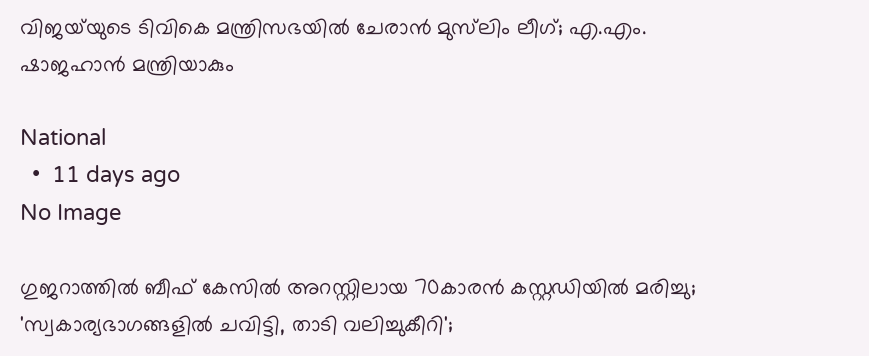വിജയ്‌യുടെ ടിവികെ മന്ത്രിസഭയിൽ ചേരാൻ മുസ്‌ലിം ലീഗ്; എ.എം. ഷാജഹാൻ മന്ത്രിയാകും

National
  •  11 days ago
No Image

ഗുജറാത്തിൽ ബീഫ് കേസിൽ അറസ്റ്റിലായ 70കാരൻ കസ്റ്റഡിയിൽ മരിച്ചു; 'സ്വകാര്യഭാഗങ്ങളിൽ ചവിട്ടി, താടി വലിച്ചുകീറി';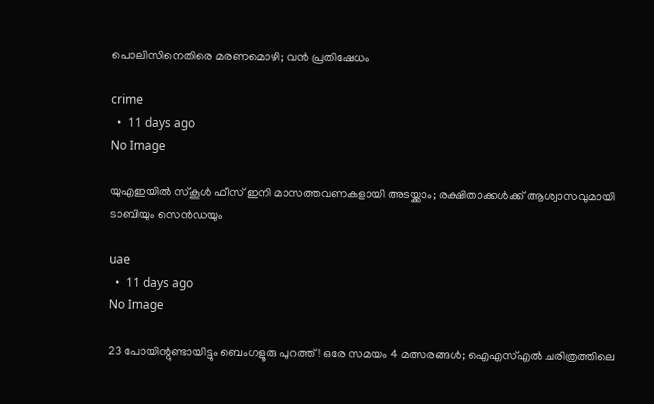പൊലിസിനെതിരെ മരണമൊഴി; വൻ പ്രതിഷേധം

crime
  •  11 days ago
No Image

യുഎഇയിൽ സ്കൂൾ ഫീസ് ഇനി മാസത്തവണകളായി അടയ്ക്കാം; രക്ഷിതാക്കൾക്ക് ആശ്വാസവുമായി ടാബിയും സെൻഡയും

uae
  •  11 days ago
No Image

23 പോയിന്റുണ്ടായിട്ടും ബെംഗളൂരു പുറത്ത്! ഒരേ സമയം 4 മത്സരങ്ങൾ; ഐഎസ്എൽ ചരിത്രത്തിലെ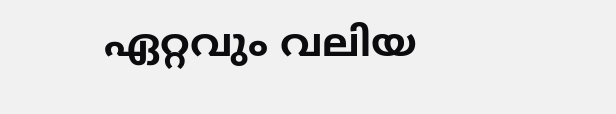ഏറ്റവും വലിയ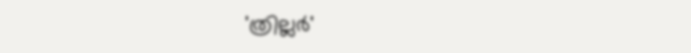'ത്രില്ലർ'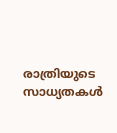രാത്രിയുടെ സാധ്യതകൾ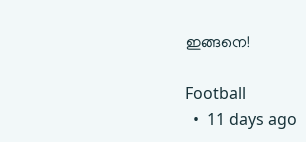ഇങ്ങനെ!

Football
  •  11 days ago